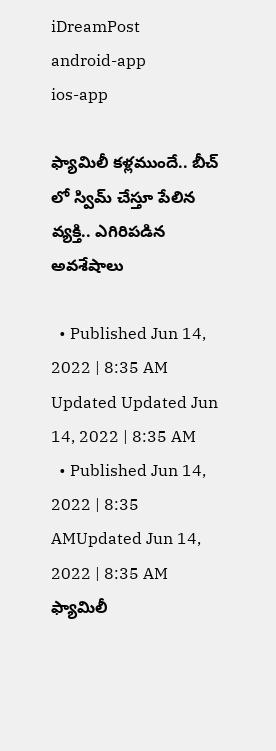iDreamPost
android-app
ios-app

ఫ్యామిలీ కళ్లముందే.. బీచ్ లో స్విమ్ చేస్తూ పేలిన వ్యక్తి.. ఎగిరిపడిన అవశేషాలు

  • Published Jun 14, 2022 | 8:35 AM Updated Updated Jun 14, 2022 | 8:35 AM
  • Published Jun 14, 2022 | 8:35 AMUpdated Jun 14, 2022 | 8:35 AM
ఫ్యామిలీ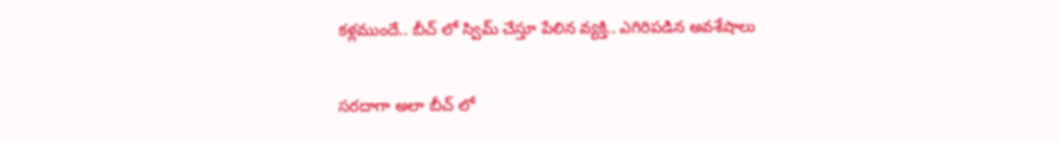కళ్లముందే.. బీచ్ లో స్విమ్ చేస్తూ పేలిన వ్యక్తి.. ఎగిరిపడిన అవశేషాలు

సరదాగా అలా బీచ్ లో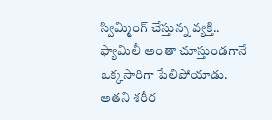స్విమ్మింగ్ చేస్తున్న వ్యక్తి.. ఫ్యామిలీ అంతా చూస్తుండగానే ఒక్కసారిగా పేలిపోయాడు. అతని శరీర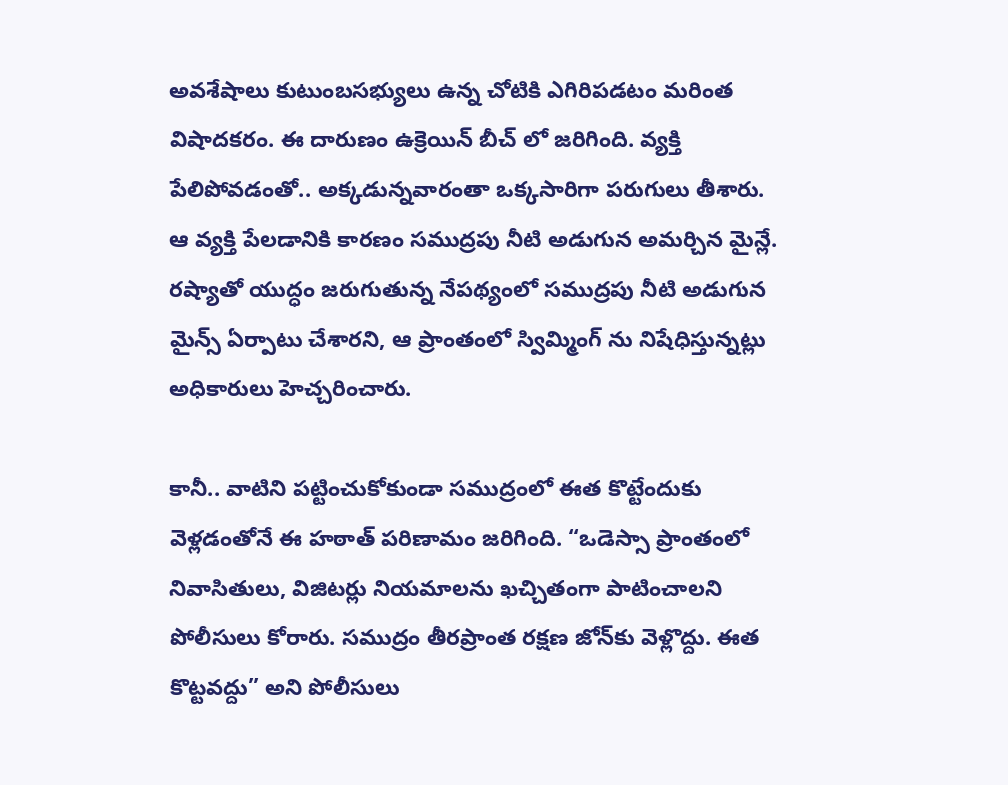అవశేషాలు కుటుంబసభ్యులు ఉన్న చోటికి ఎగిరిపడటం మరింత విషాదకరం. ఈ దారుణం ఉక్రెయిన్ బీచ్ లో జరిగింది. వ్యక్తి పేలిపోవడంతో.. అక్కడున్నవారంతా ఒక్కసారిగా పరుగులు తీశారు. ఆ వ్యక్తి పేలడానికి కారణం సముద్రపు నీటి అడుగున అమర్చిన మైన్లే. రష్యాతో యుద్ధం జరుగుతున్న నేపథ్యంలో సముద్రపు నీటి అడుగున మైన్స్ ఏర్పాటు చేశారని, ఆ ప్రాంతంలో స్విమ్మింగ్ ను నిషేధిస్తున్నట్లు అధికారులు హెచ్చరించారు.

కానీ.. వాటిని పట్టించుకోకుండా సముద్రంలో ఈత కొట్టేందుకు వెళ్లడంతోనే ఈ హఠాత్ పరిణామం జరిగింది. “ఒడెస్సా ప్రాంతంలో నివాసితులు, విజిటర్లు నియమాలను ఖచ్చితంగా పాటించాలని పోలీసులు కోరారు. సముద్రం తీరప్రాంత రక్షణ జోన్‌కు వెళ్లొద్దు. ఈత కొట్టవద్దు” అని పోలీసులు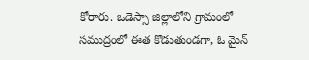కోరారు. ఒడెస్సా జిల్లాలోని గ్రామంలో సముద్రంలో ఈత కొడుతుండగా, ఓ మైన్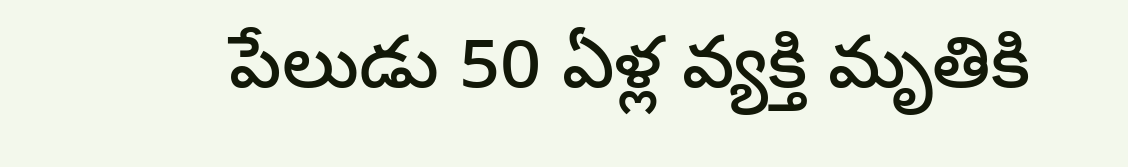పేలుడు 50 ఏళ్ల వ్యక్తి మృతికి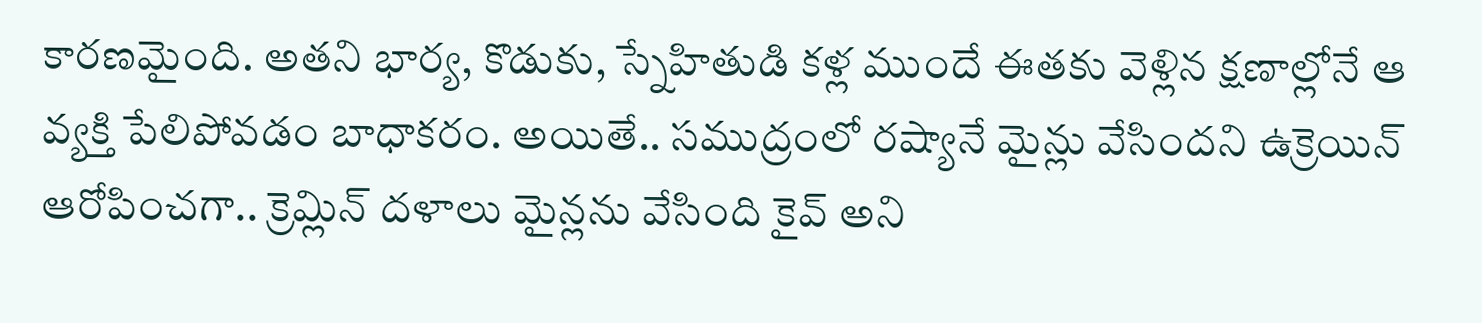కారణమైంది. అతని భార్య, కొడుకు, స్నేహితుడి కళ్ల ముందే ఈతకు వెళ్లిన క్షణాల్లోనే ఆ వ్యక్తి పేలిపోవడం బాధాకరం. అయితే.. సముద్రంలో రష్యానే మైన్లు వేసిందని ఉక్రెయిన్ ఆరోపించగా.. క్రెమ్లిన్ దళాలు మైన్లను వేసింది కైవ్ అని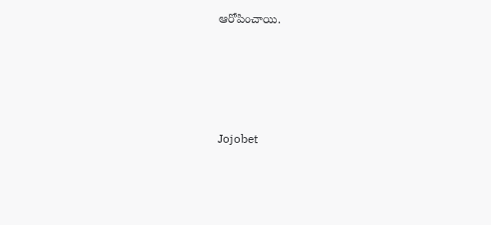ఆరోపించాయి.





Jojobet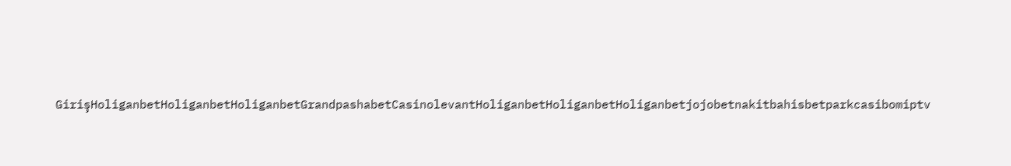GirişHoliganbetHoliganbetHoliganbetGrandpashabetCasinolevantHoliganbetHoliganbetHoliganbetjojobetnakitbahisbetparkcasibomiptv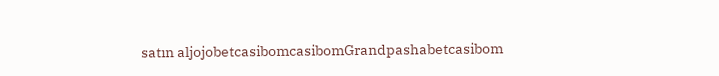satın aljojobetcasibomcasibomGrandpashabetcasibom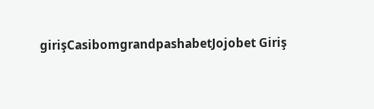girişCasibomgrandpashabetJojobet Giriş